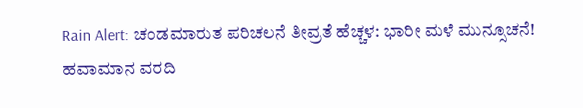Rain Alert: ಚಂಡಮಾರುತ ಪರಿಚಲನೆ ತೀವ್ರತೆ ಹೆಚ್ಚಳ: ಭಾರೀ ಮಳೆ ಮುನ್ಸೂಚನೆ! ಹವಾಮಾನ ವರದಿ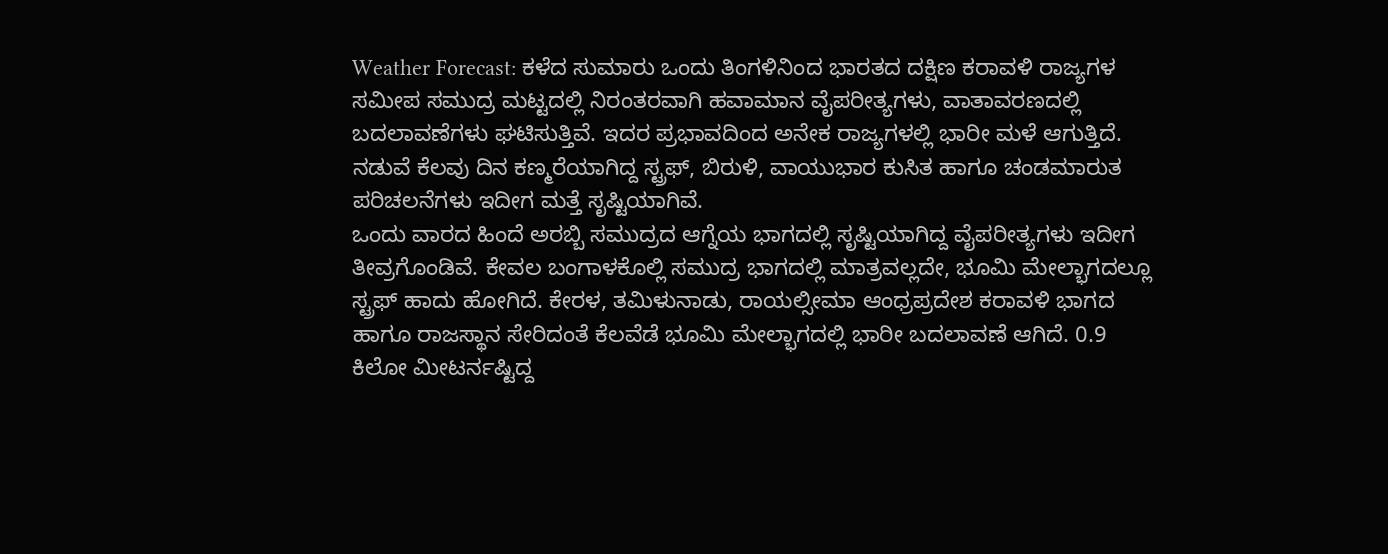Weather Forecast: ಕಳೆದ ಸುಮಾರು ಒಂದು ತಿಂಗಳಿನಿಂದ ಭಾರತದ ದಕ್ಷಿಣ ಕರಾವಳಿ ರಾಜ್ಯಗಳ ಸಮೀಪ ಸಮುದ್ರ ಮಟ್ಟದಲ್ಲಿ ನಿರಂತರವಾಗಿ ಹವಾಮಾನ ವೈಪರೀತ್ಯಗಳು, ವಾತಾವರಣದಲ್ಲಿ ಬದಲಾವಣೆಗಳು ಘಟಿಸುತ್ತಿವೆ. ಇದರ ಪ್ರಭಾವದಿಂದ ಅನೇಕ ರಾಜ್ಯಗಳಲ್ಲಿ ಭಾರೀ ಮಳೆ ಆಗುತ್ತಿದೆ. ನಡುವೆ ಕೆಲವು ದಿನ ಕಣ್ಮರೆಯಾಗಿದ್ದ ಸ್ಟ್ರಫ್, ಬಿರುಳಿ, ವಾಯುಭಾರ ಕುಸಿತ ಹಾಗೂ ಚಂಡಮಾರುತ ಪರಿಚಲನೆಗಳು ಇದೀಗ ಮತ್ತೆ ಸೃಷ್ಟಿಯಾಗಿವೆ.
ಒಂದು ವಾರದ ಹಿಂದೆ ಅರಬ್ಬಿ ಸಮುದ್ರದ ಆಗ್ನೆಯ ಭಾಗದಲ್ಲಿ ಸೃಷ್ಟಿಯಾಗಿದ್ದ ವೈಪರೀತ್ಯಗಳು ಇದೀಗ ತೀವ್ರಗೊಂಡಿವೆ. ಕೇವಲ ಬಂಗಾಳಕೊಲ್ಲಿ ಸಮುದ್ರ ಭಾಗದಲ್ಲಿ ಮಾತ್ರವಲ್ಲದೇ, ಭೂಮಿ ಮೇಲ್ಭಾಗದಲ್ಲೂ ಸ್ಟ್ರಫ್ ಹಾದು ಹೋಗಿದೆ. ಕೇರಳ, ತಮಿಳುನಾಡು, ರಾಯಲ್ಸೀಮಾ ಆಂಧ್ರಪ್ರದೇಶ ಕರಾವಳಿ ಭಾಗದ ಹಾಗೂ ರಾಜಸ್ಥಾನ ಸೇರಿದಂತೆ ಕೆಲವೆಡೆ ಭೂಮಿ ಮೇಲ್ಭಾಗದಲ್ಲಿ ಭಾರೀ ಬದಲಾವಣೆ ಆಗಿದೆ. 0.9 ಕಿಲೋ ಮೀಟರ್ನಷ್ಟಿದ್ದ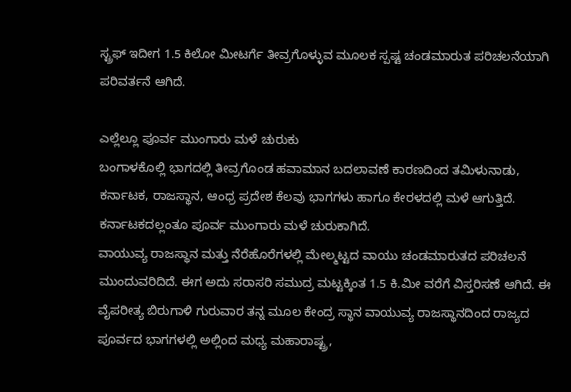ಸ್ಟ್ರಫ್ ಇದೀಗ 1.5 ಕಿಲೋ ಮೀಟರ್ಗೆ ತೀವ್ರಗೊಳ್ಳುವ ಮೂಲಕ ಸ್ಪಷ್ಟ ಚಂಡಮಾರುತ ಪರಿಚಲನೆಯಾಗಿ ಪರಿವರ್ತನೆ ಆಗಿದೆ.

ಎಲ್ಲೆಲ್ಲೂ ಪೂರ್ವ ಮುಂಗಾರು ಮಳೆ ಚುರುಕು
ಬಂಗಾಳಕೊಲ್ಲಿ ಭಾಗದಲ್ಲಿ ತೀವ್ರಗೊಂಡ ಹವಾಮಾನ ಬದಲಾವಣೆ ಕಾರಣದಿಂದ ತಮಿಳುನಾಡು, ಕರ್ನಾಟಕ, ರಾಜಸ್ಥಾನ, ಆಂಧ್ರ ಪ್ರದೇಶ ಕೆಲವು ಭಾಗಗಳು ಹಾಗೂ ಕೇರಳದಲ್ಲಿ ಮಳೆ ಆಗುತ್ತಿದೆ. ಕರ್ನಾಟಕದಲ್ಲಂತೂ ಪೂರ್ವ ಮುಂಗಾರು ಮಳೆ ಚುರುಕಾಗಿದೆ.
ವಾಯುವ್ಯ ರಾಜಸ್ಥಾನ ಮತ್ತು ನೆರೆಹೊರೆಗಳಲ್ಲಿ ಮೇಲ್ಮಟ್ಟದ ವಾಯು ಚಂಡಮಾರುತದ ಪರಿಚಲನೆ ಮುಂದುವರಿದಿದೆ. ಈಗ ಅದು ಸರಾಸರಿ ಸಮುದ್ರ ಮಟ್ಟಕ್ಕಿಂತ 1.5 ಕಿ.ಮೀ ವರೆಗೆ ವಿಸ್ತರಿಸಣೆ ಆಗಿದೆ. ಈ ವೈಪರೀತ್ಯ ಬಿರುಗಾಳಿ ಗುರುವಾರ ತನ್ನ ಮೂಲ ಕೇಂದ್ರ ಸ್ಥಾನ ವಾಯುವ್ಯ ರಾಜಸ್ಥಾನದಿಂದ ರಾಜ್ಯದ ಪೂರ್ವದ ಭಾಗಗಳಲ್ಲಿ ಅಲ್ಲಿಂದ ಮಧ್ಯ ಮಹಾರಾಷ್ಟ್ರ,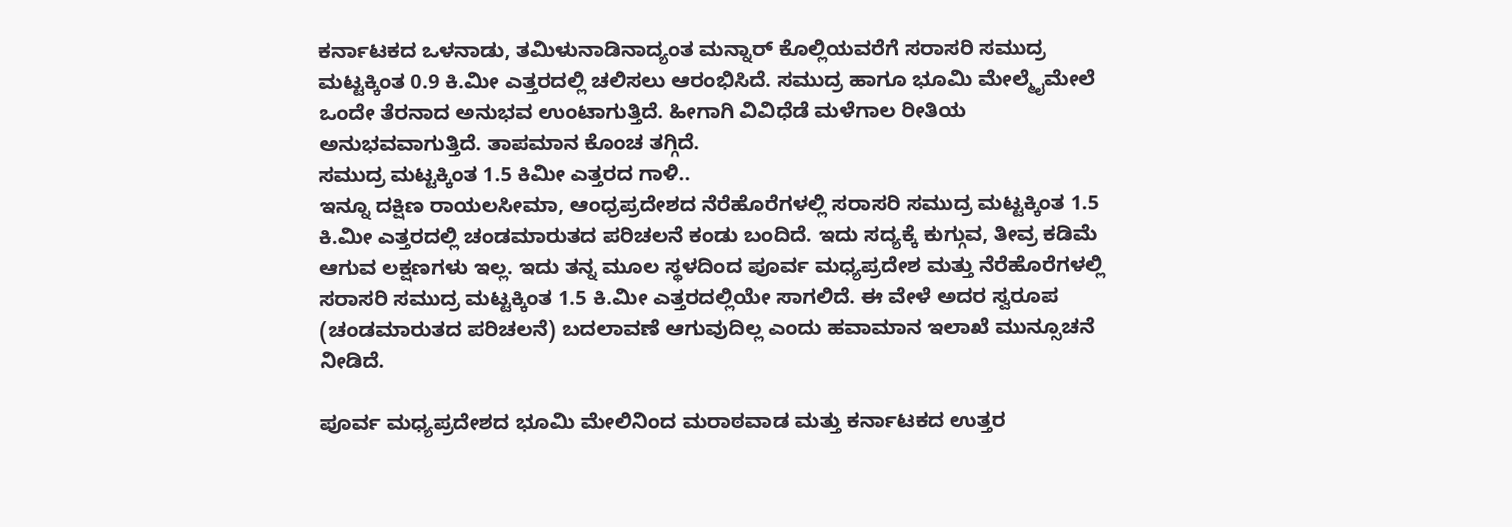ಕರ್ನಾಟಕದ ಒಳನಾಡು, ತಮಿಳುನಾಡಿನಾದ್ಯಂತ ಮನ್ನಾರ್ ಕೊಲ್ಲಿಯವರೆಗೆ ಸರಾಸರಿ ಸಮುದ್ರ ಮಟ್ಟಕ್ಕಿಂತ 0.9 ಕಿ.ಮೀ ಎತ್ತರದಲ್ಲಿ ಚಲಿಸಲು ಆರಂಭಿಸಿದೆ. ಸಮುದ್ರ ಹಾಗೂ ಭೂಮಿ ಮೇಲ್ಮೈಮೇಲೆ ಒಂದೇ ತೆರನಾದ ಅನುಭವ ಉಂಟಾಗುತ್ತಿದೆ. ಹೀಗಾಗಿ ವಿವಿಧೆಡೆ ಮಳೆಗಾಲ ರೀತಿಯ ಅನುಭವವಾಗುತ್ತಿದೆ. ತಾಪಮಾನ ಕೊಂಚ ತಗ್ಗಿದೆ.
ಸಮುದ್ರ ಮಟ್ಟಕ್ಕಿಂತ 1.5 ಕಿಮೀ ಎತ್ತರದ ಗಾಳಿ..
ಇನ್ನೂ ದಕ್ಷಿಣ ರಾಯಲಸೀಮಾ, ಆಂಧ್ರಪ್ರದೇಶದ ನೆರೆಹೊರೆಗಳಲ್ಲಿ ಸರಾಸರಿ ಸಮುದ್ರ ಮಟ್ಟಕ್ಕಿಂತ 1.5 ಕಿ.ಮೀ ಎತ್ತರದಲ್ಲಿ ಚಂಡಮಾರುತದ ಪರಿಚಲನೆ ಕಂಡು ಬಂದಿದೆ. ಇದು ಸದ್ಯಕ್ಕೆ ಕುಗ್ಗುವ, ತೀವ್ರ ಕಡಿಮೆ ಆಗುವ ಲಕ್ಷಣಗಳು ಇಲ್ಲ. ಇದು ತನ್ನ ಮೂಲ ಸ್ಥಳದಿಂದ ಪೂರ್ವ ಮಧ್ಯಪ್ರದೇಶ ಮತ್ತು ನೆರೆಹೊರೆಗಳಲ್ಲಿ ಸರಾಸರಿ ಸಮುದ್ರ ಮಟ್ಟಕ್ಕಿಂತ 1.5 ಕಿ.ಮೀ ಎತ್ತರದಲ್ಲಿಯೇ ಸಾಗಲಿದೆ. ಈ ವೇಳೆ ಅದರ ಸ್ವರೂಪ (ಚಂಡಮಾರುತದ ಪರಿಚಲನೆ) ಬದಲಾವಣೆ ಆಗುವುದಿಲ್ಲ ಎಂದು ಹವಾಮಾನ ಇಲಾಖೆ ಮುನ್ಸೂಚನೆ ನೀಡಿದೆ.

ಪೂರ್ವ ಮಧ್ಯಪ್ರದೇಶದ ಭೂಮಿ ಮೇಲಿನಿಂದ ಮರಾಠವಾಡ ಮತ್ತು ಕರ್ನಾಟಕದ ಉತ್ತರ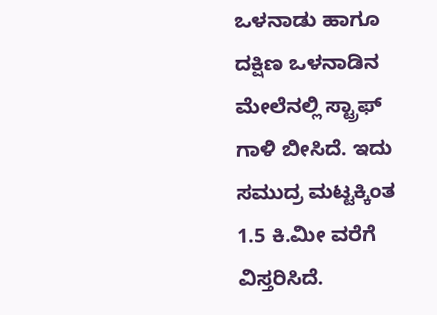ಒಳನಾಡು ಹಾಗೂ ದಕ್ಷಿಣ ಒಳನಾಡಿನ ಮೇಲೆನಲ್ಲಿ ಸ್ಟ್ರಾಫ್ ಗಾಳಿ ಬೀಸಿದೆ. ಇದು ಸಮುದ್ರ ಮಟ್ಟಕ್ಕಿಂತ 1.5 ಕಿ.ಮೀ ವರೆಗೆ ವಿಸ್ತರಿಸಿದೆ.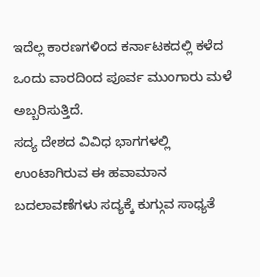ಇದೆಲ್ಲ ಕಾರಣಗಳಿಂದ ಕರ್ನಾಟಕದಲ್ಲಿ ಕಳೆದ ಒಂದು ವಾರದಿಂದ ಪೂರ್ವ ಮುಂಗಾರು ಮಳೆ ಅಬ್ಬರಿಸುತ್ತಿದೆ.
ಸದ್ಯ ದೇಶದ ವಿವಿಧ ಭಾಗಗಳಲ್ಲಿ ಉಂಟಾಗಿರುವ ಈ ಹವಾಮಾನ ಬದಲಾವಣೆಗಳು ಸದ್ಯಕ್ಕೆ ಕುಗ್ಗುವ ಸಾಧ್ಯತೆ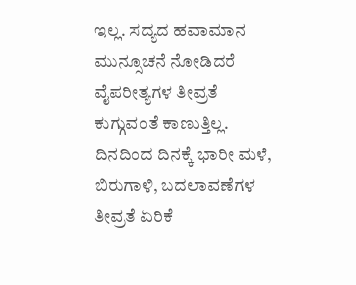ಇಲ್ಲ. ಸದ್ಯದ ಹವಾಮಾನ ಮುನ್ಸೂಚನೆ ನೋಡಿದರೆ ವೈಪರೀತ್ಯಗಳ ತೀವ್ರತೆ ಕುಗ್ಗುವಂತೆ ಕಾಣುತ್ತಿಲ್ಲ. ದಿನದಿಂದ ದಿನಕ್ಕೆ ಭಾರೀ ಮಳೆ, ಬಿರುಗಾಳಿ, ಬದಲಾವಣೆಗಳ ತೀವ್ರತೆ ಏರಿಕೆ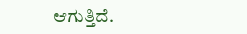ಆಗುತ್ತಿದೆ.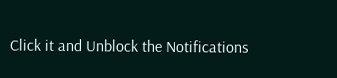Click it and Unblock the Notifications